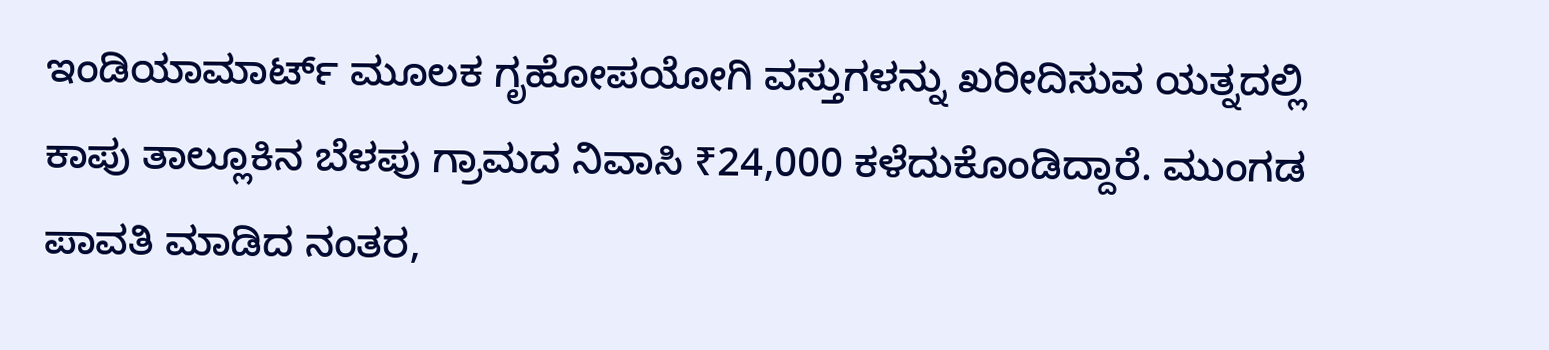ಇಂಡಿಯಾಮಾರ್ಟ್ ಮೂಲಕ ಗೃಹೋಪಯೋಗಿ ವಸ್ತುಗಳನ್ನು ಖರೀದಿಸುವ ಯತ್ನದಲ್ಲಿ ಕಾಪು ತಾಲ್ಲೂಕಿನ ಬೆಳಪು ಗ್ರಾಮದ ನಿವಾಸಿ ₹24,000 ಕಳೆದುಕೊಂಡಿದ್ದಾರೆ. ಮುಂಗಡ ಪಾವತಿ ಮಾಡಿದ ನಂತರ,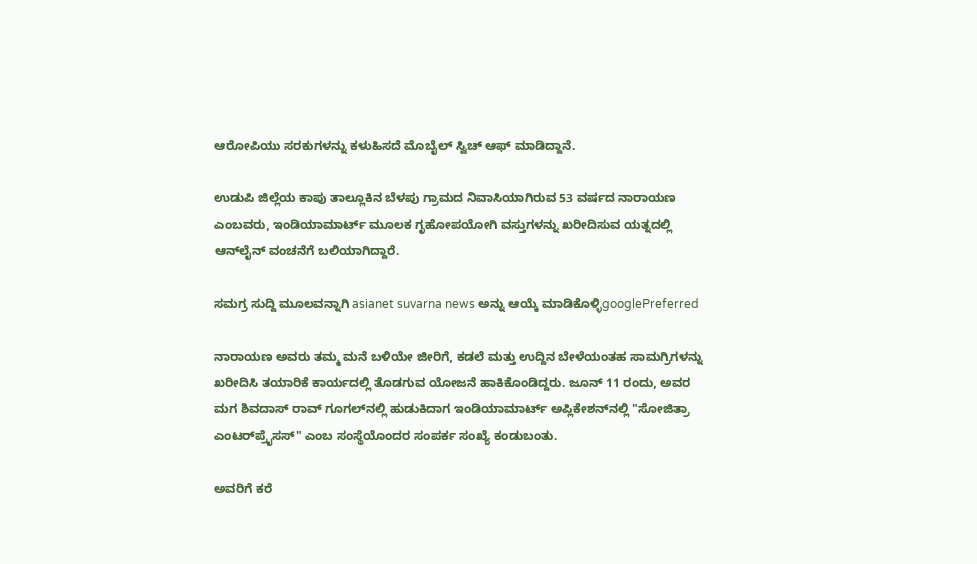ಆರೋಪಿಯು ಸರಕುಗಳನ್ನು ಕಳುಹಿಸದೆ ಮೊಬೈಲ್ ಸ್ವಿಚ್ ಆಫ್ ಮಾಡಿದ್ದಾನೆ.

ಉಡುಪಿ ಜಿಲ್ಲೆಯ ಕಾಪು ತಾಲ್ಲೂಕಿನ ಬೆಳಪು ಗ್ರಾಮದ ನಿವಾಸಿಯಾಗಿರುವ 53 ವರ್ಷದ ನಾರಾಯಣ ಎಂಬವರು, ಇಂಡಿಯಾಮಾರ್ಟ್ ಮೂಲಕ ಗೃಹೋಪಯೋಗಿ ವಸ್ತುಗಳನ್ನು ಖರೀದಿಸುವ ಯತ್ನದಲ್ಲಿ ಆನ್‌ಲೈನ್ ವಂಚನೆಗೆ ಬಲಿಯಾಗಿದ್ದಾರೆ.

ಸಮಗ್ರ ಸುದ್ದಿ ಮೂಲವನ್ನಾಗಿ asianet suvarna news ಅನ್ನು ಆಯ್ಕೆ ಮಾಡಿಕೊಳ್ಳಿgooglePreferred

ನಾರಾಯಣ ಅವರು ತಮ್ಮ ಮನೆ ಬಳಿಯೇ ಜೀರಿಗೆ, ಕಡಲೆ ಮತ್ತು ಉದ್ದಿನ ಬೇಳೆಯಂತಹ ಸಾಮಗ್ರಿಗಳನ್ನು ಖರೀದಿಸಿ ತಯಾರಿಕೆ ಕಾರ್ಯದಲ್ಲಿ ತೊಡಗುವ ಯೋಜನೆ ಹಾಕಿಕೊಂಡಿದ್ದರು. ಜೂನ್ 11 ರಂದು, ಅವರ ಮಗ ಶಿವದಾಸ್ ರಾವ್ ಗೂಗಲ್‌ನಲ್ಲಿ ಹುಡುಕಿದಾಗ ಇಂಡಿಯಾಮಾರ್ಟ್ ಅಪ್ಲಿಕೇಶನ್‌ನಲ್ಲಿ "ಸೋಜಿತ್ರಾ ಎಂಟರ್‌ಪ್ರೈಸಸ್" ಎಂಬ ಸಂಸ್ಥೆಯೊಂದರ ಸಂಪರ್ಕ ಸಂಖ್ಯೆ ಕಂಡುಬಂತು.

ಅವರಿಗೆ ಕರೆ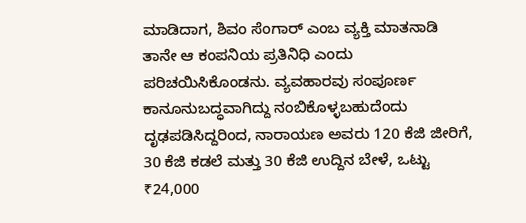ಮಾಡಿದಾಗ, ಶಿವಂ ಸೆಂಗಾರ್ ಎಂಬ ವ್ಯಕ್ತಿ ಮಾತನಾಡಿ ತಾನೇ ಆ ಕಂಪನಿಯ ಪ್ರತಿನಿಧಿ ಎಂದು ಪರಿಚಯಿಸಿಕೊಂಡನು. ವ್ಯವಹಾರವು ಸಂಪೂರ್ಣ ಕಾನೂನುಬದ್ಧವಾಗಿದ್ದು ನಂಬಿಕೊಳ್ಳಬಹುದೆಂದು ದೃಢಪಡಿಸಿದ್ದರಿಂದ, ನಾರಾಯಣ ಅವರು 120 ಕೆಜಿ ಜೀರಿಗೆ, 30 ಕೆಜಿ ಕಡಲೆ ಮತ್ತು 30 ಕೆಜಿ ಉದ್ದಿನ ಬೇಳೆ, ಒಟ್ಟು ₹24,000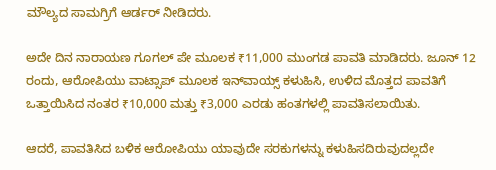ಮೌಲ್ಯದ ಸಾಮಗ್ರಿಗೆ ಆರ್ಡರ್ ನೀಡಿದರು.

ಅದೇ ದಿನ ನಾರಾಯಣ ಗೂಗಲ್ ಪೇ ಮೂಲಕ ₹11,000 ಮುಂಗಡ ಪಾವತಿ ಮಾಡಿದರು. ಜೂನ್ 12 ರಂದು, ಆರೋಪಿಯು ವಾಟ್ಸಾಪ್ ಮೂಲಕ ಇನ್‌ವಾಯ್ಸ್ ಕಳುಹಿಸಿ, ಉಳಿದ ಮೊತ್ತದ ಪಾವತಿಗೆ ಒತ್ತಾಯಿಸಿದ ನಂತರ ₹10,000 ಮತ್ತು ₹3,000 ಎರಡು ಹಂತಗಳಲ್ಲಿ ಪಾವತಿಸಲಾಯಿತು.

ಆದರೆ, ಪಾವತಿಸಿದ ಬಳಿಕ ಆರೋಪಿಯು ಯಾವುದೇ ಸರಕುಗಳನ್ನು ಕಳುಹಿಸದಿರುವುದಲ್ಲದೇ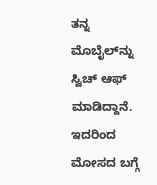ತನ್ನ ಮೊಬೈಲ್‌ನ್ನು ಸ್ವಿಚ್ ಆಫ್ ಮಾಡಿದ್ದಾನೆ. ಇದರಿಂದ ಮೋಸದ ಬಗ್ಗೆ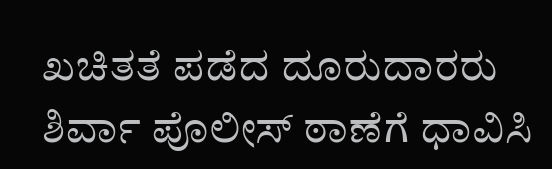ಖಚಿತತೆ ಪಡೆದ ದೂರುದಾರರು ಶಿರ್ವಾ ಪೊಲೀಸ್ ಠಾಣೆಗೆ ಧಾವಿಸಿ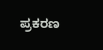ಪ್ರಕರಣ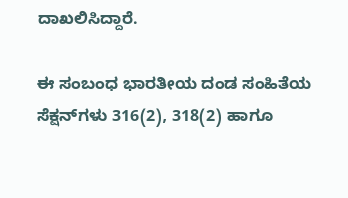ದಾಖಲಿಸಿದ್ದಾರೆ.

ಈ ಸಂಬಂಧ ಭಾರತೀಯ ದಂಡ ಸಂಹಿತೆಯ ಸೆಕ್ಷನ್‌ಗಳು 316(2), 318(2) ಹಾಗೂ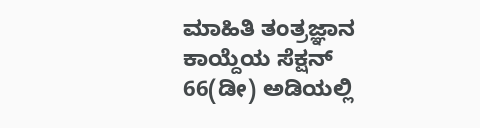ಮಾಹಿತಿ ತಂತ್ರಜ್ಞಾನ ಕಾಯ್ದೆಯ ಸೆಕ್ಷನ್ 66(ಡೀ) ಅಡಿಯಲ್ಲಿ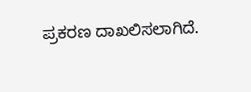ಪ್ರಕರಣ ದಾಖಲಿಸಲಾಗಿದೆ.